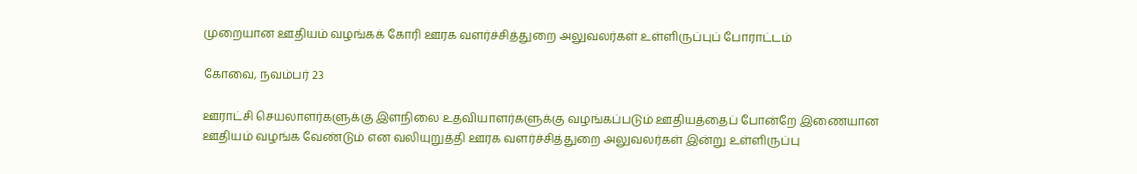முறையான ஊதியம் வழங்கக் கோரி ஊரக வளர்ச்சித்துறை அலுவலர்கள் உள்ளிருப்புப் போராட்டம்

கோவை, நவம்பர் 23

ஊராட்சி செயலாளர்களுக்கு இளநிலை உதவியாளர்களுக்கு வழங்கப்படும் ஊதியத்தைப் போன்றே இணையான ஊதியம் வழங்க வேண்டும் என வலியுறுத்தி ஊரக வளர்ச்சித்துறை அலுவலர்கள் இன்று உள்ளிருப்பு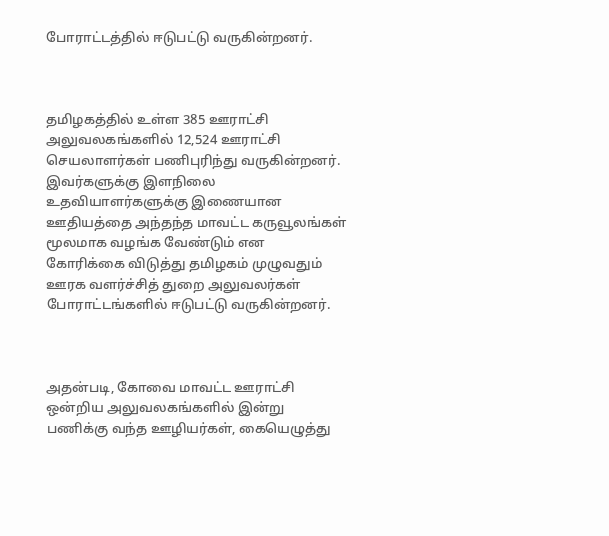போராட்டத்தில் ஈடுபட்டு வருகின்றனர்.



தமிழகத்தில் உள்ள 385 ஊராட்சி அலுவலகங்களில் 12,524 ஊராட்சி செயலாளர்கள் பணிபுரிந்து வருகின்றனர். இவர்களுக்கு இளநிலை உதவியாளர்களுக்கு இணையான ஊதியத்தை அந்தந்த மாவட்ட கருவூலங்கள் மூலமாக வழங்க வேண்டும் என கோரிக்கை விடுத்து தமிழகம் முழுவதும் ஊரக வளர்ச்சித் துறை அலுவலர்கள் போராட்டங்களில் ஈடுபட்டு வருகின்றனர்.



அதன்படி, கோவை மாவட்ட ஊராட்சி ஒன்றிய அலுவலகங்களில் இன்று பணிக்கு வந்த ஊழியர்கள், கையெழுத்து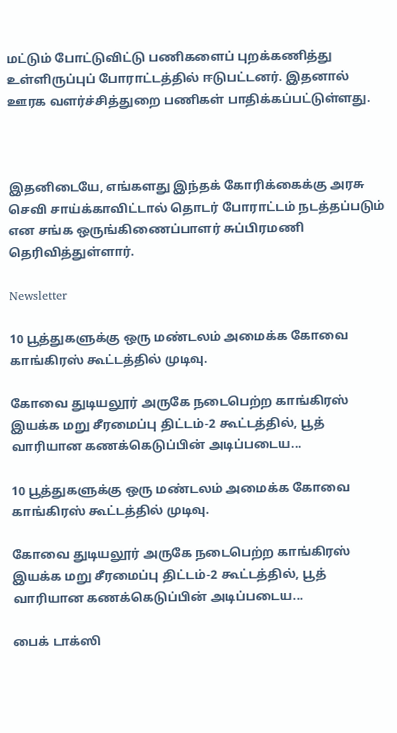மட்டும் போட்டுவிட்டு பணிகளைப் புறக்கணித்து உள்ளிருப்புப் போராட்டத்தில் ஈடுபட்டனர். இதனால் ஊரக வளர்ச்சித்துறை பணிகள் பாதிக்கப்பட்டுள்ளது.



இதனிடையே, எங்களது இந்தக் கோரிக்கைக்கு அரசு செவி சாய்க்காவிட்டால் தொடர் போராட்டம் நடத்தப்படும் என சங்க ஒருங்கிணைப்பாளர் சுப்பிரமணி தெரிவித்துள்ளார்.

Newsletter

10 பூத்துகளுக்கு ஒரு மண்டலம் அமைக்க கோவை காங்கிரஸ் கூட்டத்தில் முடிவு.

கோவை துடியலூர் அருகே நடைபெற்ற காங்கிரஸ் இயக்க மறு சீரமைப்பு திட்டம்-2 கூட்டத்தில், பூத் வாரியான கணக்கெடுப்பின் அடிப்படைய...

10 பூத்துகளுக்கு ஒரு மண்டலம் அமைக்க கோவை காங்கிரஸ் கூட்டத்தில் முடிவு.

கோவை துடியலூர் அருகே நடைபெற்ற காங்கிரஸ் இயக்க மறு சீரமைப்பு திட்டம்-2 கூட்டத்தில், பூத் வாரியான கணக்கெடுப்பின் அடிப்படைய...

பைக் டாக்ஸி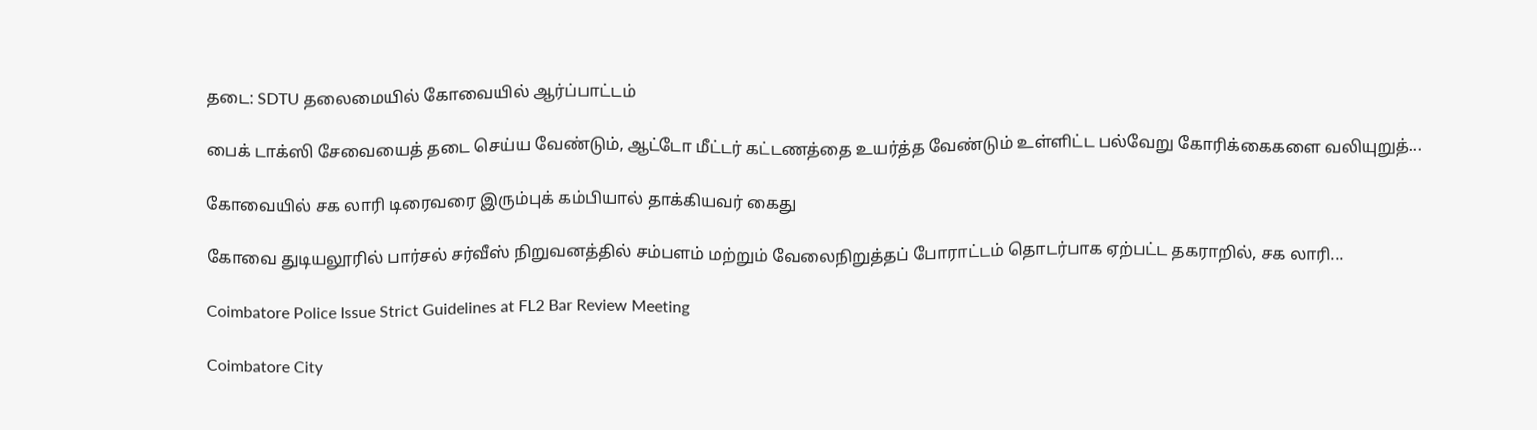தடை: SDTU தலைமையில் கோவையில் ஆர்ப்பாட்டம்

பைக் டாக்ஸி சேவையைத் தடை செய்ய வேண்டும், ஆட்டோ மீட்டர் கட்டணத்தை உயர்த்த வேண்டும் உள்ளிட்ட பல்வேறு கோரிக்கைகளை வலியுறுத்...

கோவையில் சக லாரி டிரைவரை இரும்புக் கம்பியால் தாக்கியவர் கைது

கோவை துடியலூரில் பார்சல் சர்வீஸ் நிறுவனத்தில் சம்பளம் மற்றும் வேலைநிறுத்தப் போராட்டம் தொடர்பாக ஏற்பட்ட தகராறில், சக லாரி...

Coimbatore Police Issue Strict Guidelines at FL2 Bar Review Meeting

Coimbatore City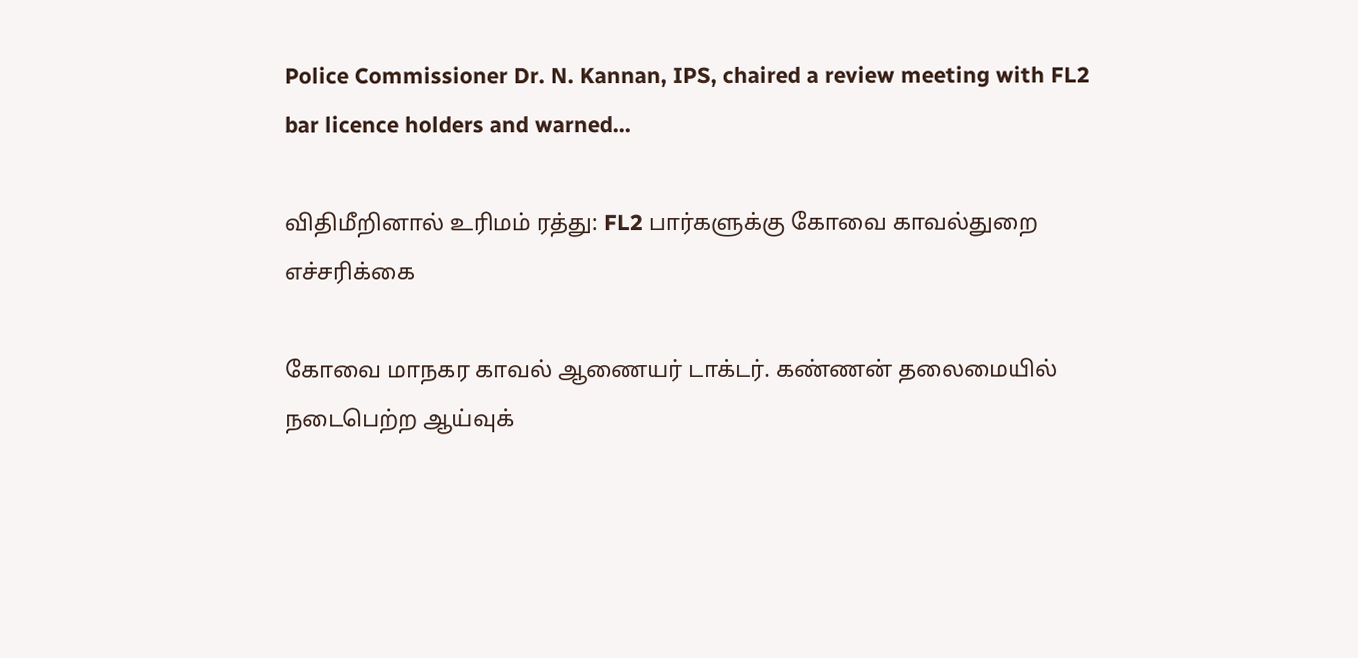Police Commissioner Dr. N. Kannan, IPS, chaired a review meeting with FL2 bar licence holders and warned...

விதிமீறினால் உரிமம் ரத்து: FL2 பார்களுக்கு கோவை காவல்துறை எச்சரிக்கை

கோவை மாநகர காவல் ஆணையர் டாக்டர். கண்ணன் தலைமையில் நடைபெற்ற ஆய்வுக்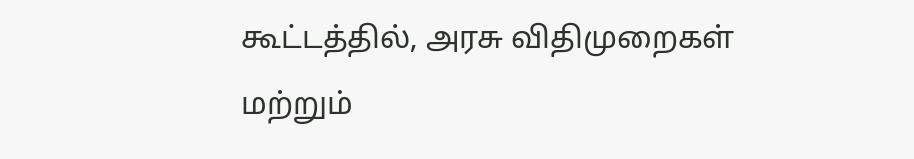கூட்டத்தில், அரசு விதிமுறைகள் மற்றும்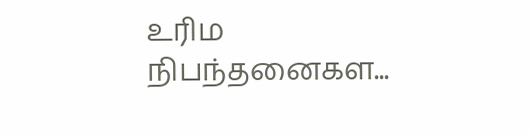உரிம நிபந்தனைகள...